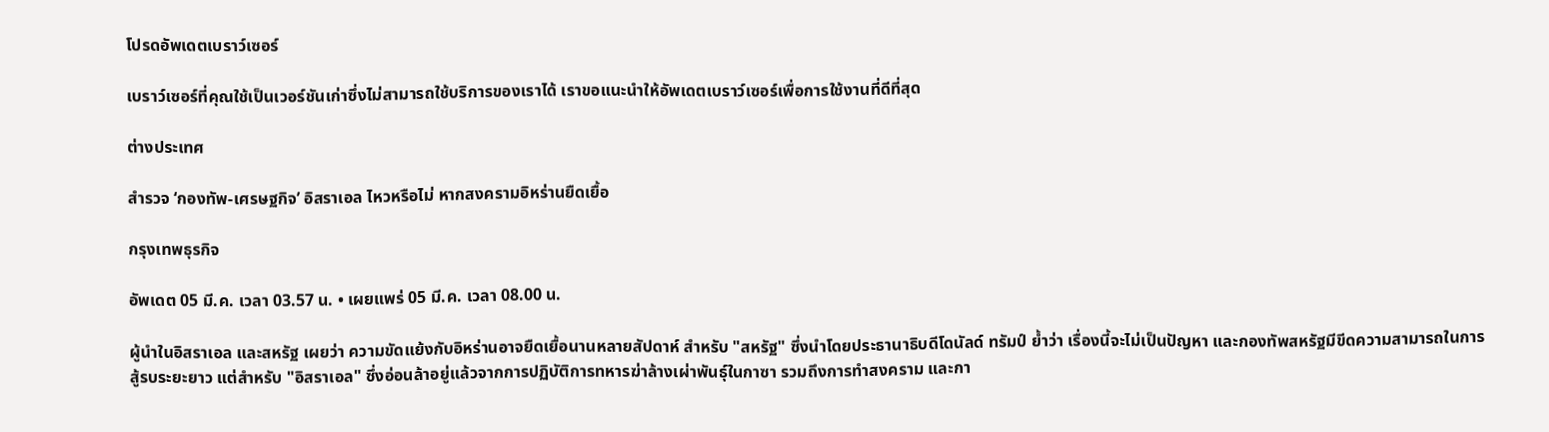โปรดอัพเดตเบราว์เซอร์

เบราว์เซอร์ที่คุณใช้เป็นเวอร์ชันเก่าซึ่งไม่สามารถใช้บริการของเราได้ เราขอแนะนำให้อัพเดตเบราว์เซอร์เพื่อการใช้งานที่ดีที่สุด

ต่างประเทศ

สำรวจ ‘กองทัพ-เศรษฐกิจ’ อิสราเอล ไหวหรือไม่ หากสงครามอิหร่านยืดเยื้อ

กรุงเทพธุรกิจ

อัพเดต 05 มี.ค. เวลา 03.57 น. • เผยแพร่ 05 มี.ค. เวลา 08.00 น.

ผู้นำในอิสราเอล และสหรัฐ เผยว่า ความขัดแย้งกับอิหร่านอาจยืดเยื้อนานหลายสัปดาห์ สำหรับ "สหรัฐ" ซึ่งนำโดยประธานาธิบดีโดนัลด์ ทรัมป์ ย้ำว่า เรื่องนี้จะไม่เป็นปัญหา และกองทัพสหรัฐมีขีดความสามารถในการสู้รบระยะยาว แต่สำหรับ "อิสราเอล" ซึ่งอ่อนล้าอยู่แล้วจากการปฏิบัติการทหารฆ่าล้างเผ่าพันธุ์ในกาซา รวมถึงการทำสงคราม และกา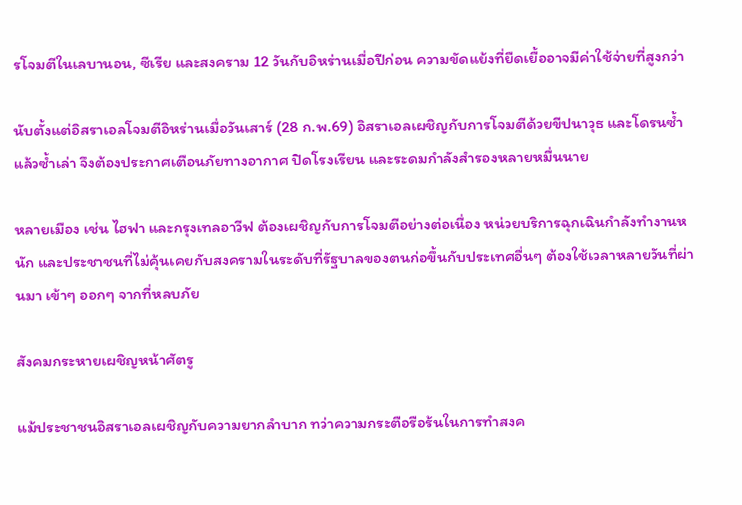รโจมตีในเลบานอน, ซีเรีย และสงคราม 12 วันกับอิหร่านเมื่อปีก่อน ความขัดแย้งที่ยืดเยื้ออาจมีค่าใช้จ่ายที่สูงกว่า

นับตั้งแต่อิสราเอลโจมตีอิหร่านเมื่อวันเสาร์ (28 ก.พ.69) อิสราเอลเผชิญกับการโจมตีด้วยขีปนาวุธ และโดรนซ้ำแล้วซ้ำเล่า จึงต้องประกาศเตือนภัยทางอากาศ ปิดโรงเรียน และระดมกำลังสำรองหลายหมื่นนาย

หลายเมือง เช่น ไฮฟา และกรุงเทลอาวีฟ ต้องเผชิญกับการโจมตีอย่างต่อเนื่อง หน่วยบริการฉุกเฉินกำลังทำงานหนัก และประชาชนที่ไม่คุ้นเคยกับสงครามในระดับที่รัฐบาลของตนก่อขึ้นกับประเทศอื่นๆ ต้องใช้เวลาหลายวันที่ผ่านมา เข้าๆ ออกๆ จากที่หลบภัย

สังคมกระหายเผชิญหน้าศัตรู

แม้ประชาชนอิสราเอลเผชิญกับความยากลำบาก ทว่าความกระตือรือร้นในการทำสงค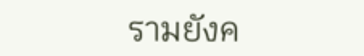รามยังค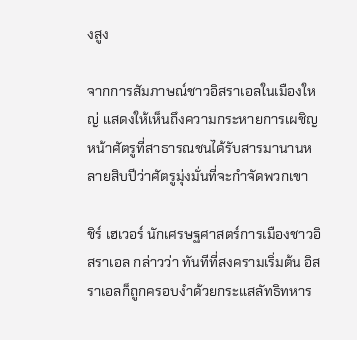งสูง

จากการสัมภาษณ์ชาวอิสราเอลในเมืองใหญ่ แสดงให้เห็นถึงความกระหายการเผชิญหน้าศัตรูที่สาธารณชนได้รับสารมานานหลายสิบปีว่าศัตรูมุ่งมั่นที่จะกำจัดพวกเขา

ชิร์ เฮเวอร์ นักเศรษฐศาสตร์การเมืองชาวอิสราเอล กล่าวว่า ทันทีที่สงครามเริ่มต้น อิสราเอลก็ถูกครอบงำด้วยกระแสลัทธิทหาร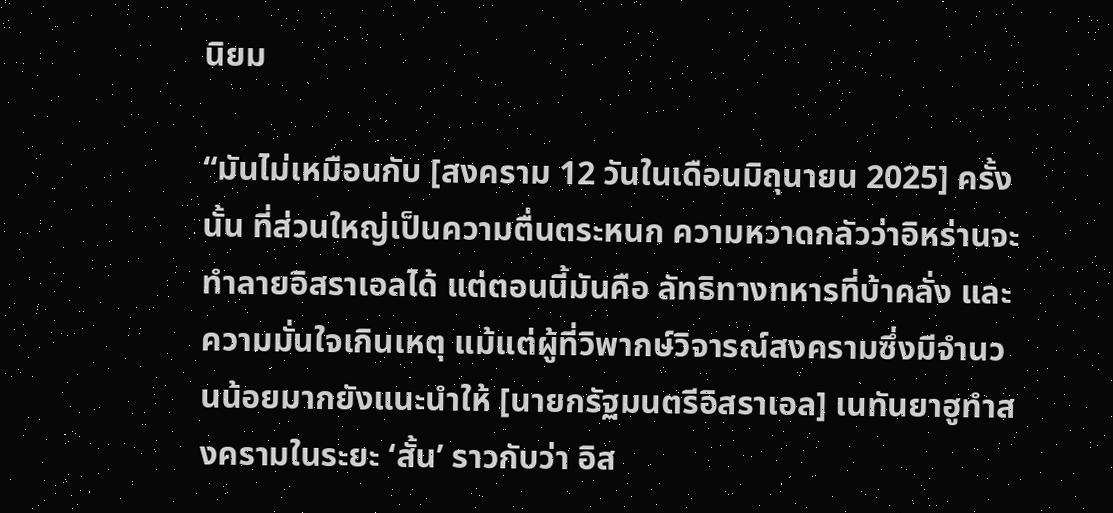นิยม

“มันไม่เหมือนกับ [สงคราม 12 วันในเดือนมิถุนายน 2025] ครั้งนั้น ที่ส่วนใหญ่เป็นความตื่นตระหนก ความหวาดกลัวว่าอิหร่านจะทำลายอิสราเอลได้ แต่ตอนนี้มันคือ ลัทธิทางทหารที่บ้าคลั่ง และความมั่นใจเกินเหตุ แม้แต่ผู้ที่วิพากษ์วิจารณ์สงครามซึ่งมีจำนวนน้อยมากยังแนะนำให้ [นายกรัฐมนตรีอิสราเอล] เนทันยาฮูทำสงครามในระยะ ‘สั้น’ ราวกับว่า อิส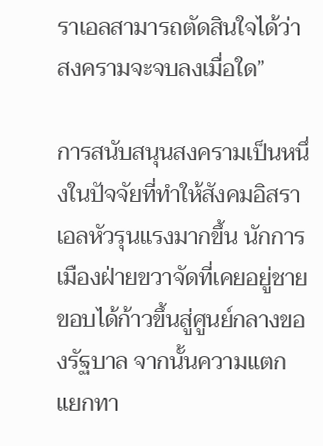ราเอลสามารถตัดสินใจได้ว่าสงครามจะจบลงเมื่อใด”

การสนับสนุนสงครามเป็นหนึ่งในปัจจัยที่ทำให้สังคมอิสราเอลหัวรุนแรงมากขึ้น นักการเมืองฝ่ายขวาจัดที่เคยอยู่ชายขอบได้ก้าวขึ้นสู่ศูนย์กลางของรัฐบาล จากนั้นความแตกแยกทา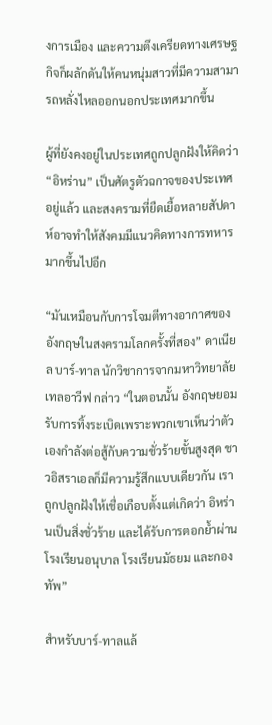งการเมือง และความตึงเครียดทางเศรษฐกิจก็ผลักดันให้คนหนุ่มสาวที่มีความสามารถหลั่งไหลออกนอกประเทศมากขึ้น

ผู้ที่ยังคงอยู่ในประเทศถูกปลูกฝังให้คิดว่า “อิหร่าน” เป็นศัตรูตัวฉกาจของประเทศอยู่แล้ว และสงครามที่ยืดเยื้อหลายสัปดาห์อาจทำให้สังคมมีแนวคิดทางการทหารมากขึ้นไปอีก

“มันเหมือนกับการโจมตีทางอากาศของอังกฤษในสงครามโลกครั้งที่สอง” ดาเนียล บาร์-ทาล นักวิชาการจากมหาวิทยาลัยเทลอาวีฟ กล่าว “ในตอนนั้น อังกฤษยอมรับการทิ้งระเบิดเพราะพวกเขาเห็นว่าตัวเองกำลังต่อสู้กับความชั่วร้ายขั้นสูงสุด ชาวอิสราเอลก็มีความรู้สึกแบบเดียวกัน เราถูกปลูกฝังให้เชื่อเกือบตั้งแต่เกิดว่า อิหร่านเป็นสิ่งชั่วร้าย และได้รับการตอกย้ำผ่านโรงเรียนอนุบาล โรงเรียนมัธยม และกองทัพ”

สำหรับบาร์-ทาลแล้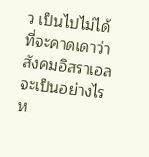ว เป็นไปไม่ได้ที่จะคาดเดาว่าสังคมอิสราเอลจะเป็นอย่างไร ห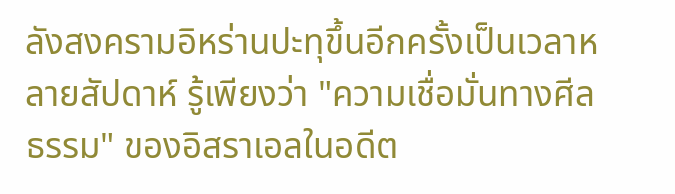ลังสงครามอิหร่านปะทุขึ้นอีกครั้งเป็นเวลาหลายสัปดาห์ รู้เพียงว่า "ความเชื่อมั่นทางศีลธรรม" ของอิสราเอลในอดีต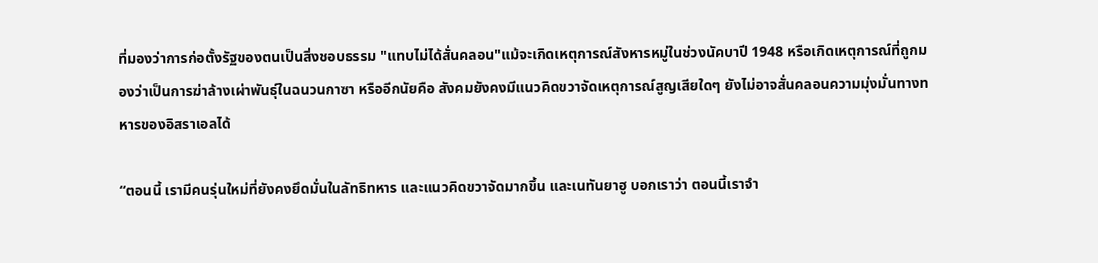ที่มองว่าการก่อตั้งรัฐของตนเป็นสิ่งชอบธรรม "แทบไม่ได้สั่นคลอน"แม้จะเกิดเหตุการณ์สังหารหมู่ในช่วงนัคบาปี 1948 หรือเกิดเหตุการณ์ที่ถูกมองว่าเป็นการฆ่าล้างเผ่าพันธุ์ในฉนวนกาซา หรืออีกนัยคือ สังคมยังคงมีแนวคิดขวาจัดเหตุการณ์สูญเสียใดๆ ยังไม่อาจสั่นคลอนความมุ่งมั่นทางทหารของอิสราเอลได้

“ตอนนี้ เรามีคนรุ่นใหม่ที่ยังคงยึดมั่นในลัทธิทหาร และแนวคิดขวาจัดมากขึ้น และเนทันยาฮู บอกเราว่า ตอนนี้เราจำ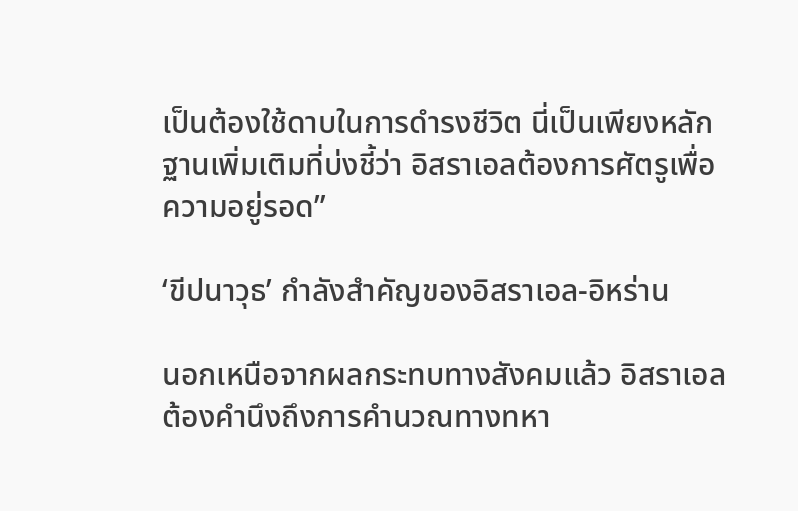เป็นต้องใช้ดาบในการดำรงชีวิต นี่เป็นเพียงหลักฐานเพิ่มเติมที่บ่งชี้ว่า อิสราเอลต้องการศัตรูเพื่อความอยู่รอด”

‘ขีปนาวุธ’ กำลังสำคัญของอิสราเอล-อิหร่าน

นอกเหนือจากผลกระทบทางสังคมแล้ว อิสราเอลต้องคำนึงถึงการคำนวณทางทหา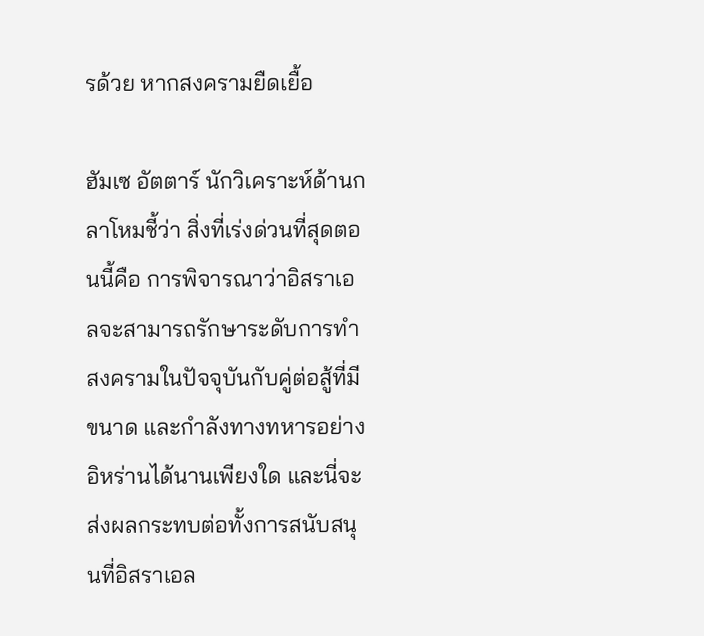รด้วย หากสงครามยืดเยื้อ

ฮัมเซ อัตตาร์ นักวิเคราะห์ด้านกลาโหมชี้ว่า สิ่งที่เร่งด่วนที่สุดตอนนี้คือ การพิจารณาว่าอิสราเอลจะสามารถรักษาระดับการทำสงครามในปัจจุบันกับคู่ต่อสู้ที่มีขนาด และกำลังทางทหารอย่างอิหร่านได้นานเพียงใด และนี่จะส่งผลกระทบต่อทั้งการสนับสนุนที่อิสราเอล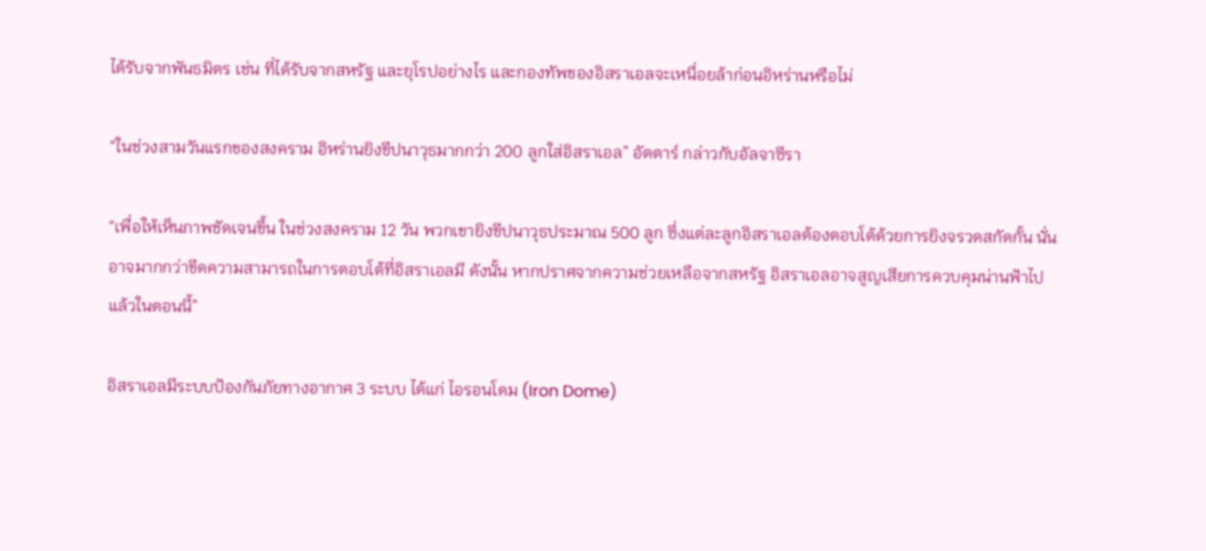ได้รับจากพันธมิตร เช่น ที่ได้รับจากสหรัฐ และยุโรปอย่างไร และกองทัพของอิสราเอลจะเหนื่อยล้าก่อนอิหร่านหรือไม่

“ในช่วงสามวันแรกของสงคราม อิหร่านยิงขีปนาวุธมากกว่า 200 ลูกใส่อิสราเอล” อัตตาร์ กล่าวกับอัลจาซีรา

“เพื่อให้เห็นภาพชัดเจนขึ้น ในช่วงสงคราม 12 วัน พวกเขายิงขีปนาวุธประมาณ 500 ลูก ซึ่งแต่ละลูกอิสราเอลต้องตอบโต้ด้วยการยิงจรวดสกัดกั้น นั่นอาจมากกว่าขีดความสามารถในการตอบโต้ที่อิสราเอลมี ดังนั้น หากปราศจากความช่วยเหลือจากสหรัฐ อิสราเอลอาจสูญเสียการควบคุมน่านฟ้าไปแล้วในตอนนี้”

อิสราเอลมีระบบป้องกันภัยทางอากาศ 3 ระบบ ได้แก่ ไอรอนโดม (Iron Dome)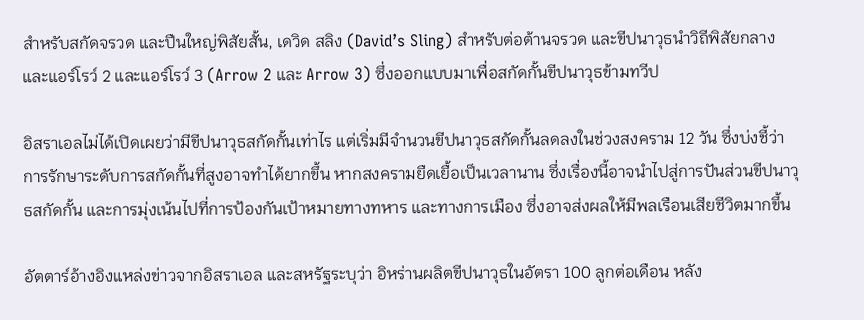สำหรับสกัดจรวด และปืนใหญ่พิสัยสั้น, เดวิด สลิง (David’s Sling) สำหรับต่อต้านจรวด และขีปนาวุธนำวิถีพิสัยกลาง และแอร์โรว์ 2 และแอร์โรว์ 3 (Arrow 2 และ Arrow 3) ซึ่งออกแบบมาเพื่อสกัดกั้นขีปนาวุธข้ามทวีป

อิสราเอลไม่ได้เปิดเผยว่ามีขีปนาวุธสกัดกั้นเท่าไร แต่เริ่มมีจำนวนขีปนาวุธสกัดกั้นลดลงในช่วงสงคราม 12 วัน ซึ่งบ่งชี้ว่า การรักษาระดับการสกัดกั้นที่สูงอาจทำได้ยากขึ้น หากสงครามยืดเยื้อเป็นเวลานาน ซึ่งเรื่องนี้อาจนำไปสู่การปันส่วนขีปนาวุธสกัดกั้น และการมุ่งเน้นไปที่การป้องกันเป้าหมายทางทหาร และทางการเมือง ซึ่งอาจส่งผลให้มีพลเรือนเสียชีวิตมากขึ้น

อัตตาร์อ้างอิงแหล่งข่าวจากอิสราเอล และสหรัฐระบุว่า อิหร่านผลิตขีปนาวุธในอัตรา 100 ลูกต่อเดือน หลัง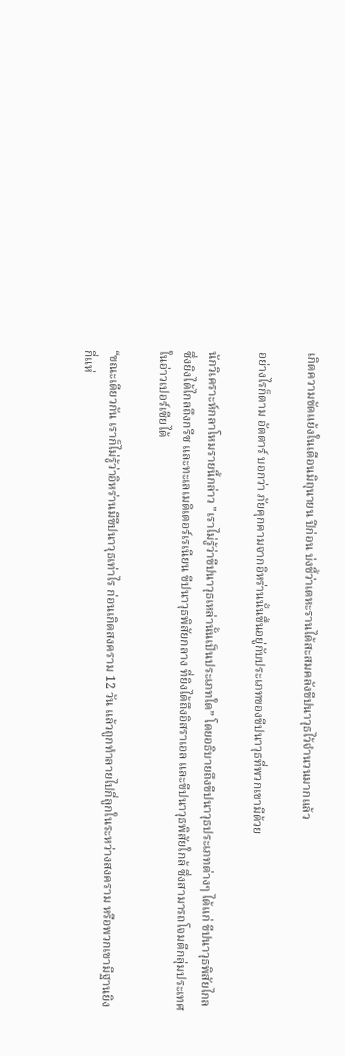เกิดความขัดแย้งในเดือนมิถุนายน ปีก่อน บ่งชี้ว่าเตหะรานได้สะสมคลังขีปนาวุธไว้จำนวนมากแล้ว

อย่างไรก็ตาม อัตตาร์ บอกว่า ภัยคุกคามจากอิหร่านนั้นขึ้นอยู่กับประเภทของขีปนาวุธที่พวกเขามีด้วย

นักวิเคราะห์กลาโหมรายนี้กล่าว "เราไม่รู้ว่าขีปนาวุธเหล่านั้นเป็นประเภทใด” โดยอธิบายถึงขีปนาวุธประเภทต่างๆ ได้แก่ ขีปนาวุธพิสัยไกล ซึ่งยิงได้ไกลถึงกรีซ และทะเลเมดิเตอร์เรเนียน ขีปนาวุธพิสัยกลาง ที่ยิงได้ถึงอิสราเอล และขีปนาวุธพิสัยใกล้ ซึ่งสามารถโจมตีกลุ่มประเทศในอ่าวเปอร์เซียได้

“ขณะเดียวกัน เราก็ไม่รู้ว่าอิหร่านมีขีปนาวุธเท่าไร ก่อนเกิดสงคราม 12 วัน แล้วถูกทำลายไปกี่ลูกในระหว่างสงคราม หรือพวกเขามีฐานยิงกี่แห่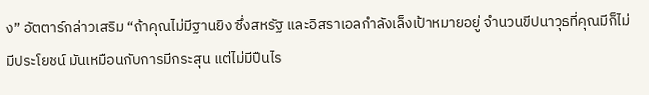ง” อัตตาร์กล่าวเสริม “ถ้าคุณไม่มีฐานยิง ซึ่งสหรัฐ และอิสราเอลกำลังเล็งเป้าหมายอยู่ จำนวนขีปนาวุธที่คุณมีก็ไม่มีประโยชน์ มันเหมือนกับการมีกระสุน แต่ไม่มีปืนไร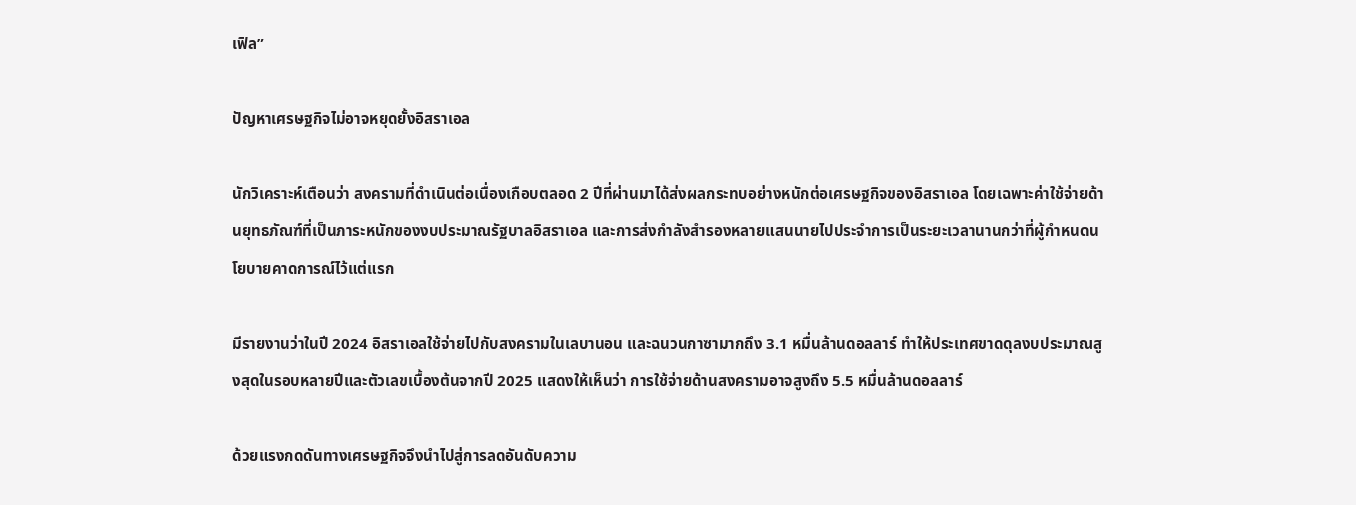เฟิล”

ปัญหาเศรษฐกิจไม่อาจหยุดยั้งอิสราเอล

นักวิเคราะห์เตือนว่า สงครามที่ดำเนินต่อเนื่องเกือบตลอด 2 ปีที่ผ่านมาได้ส่งผลกระทบอย่างหนักต่อเศรษฐกิจของอิสราเอล โดยเฉพาะค่าใช้จ่ายด้านยุทธภัณฑ์ที่เป็นภาระหนักของงบประมาณรัฐบาลอิสราเอล และการส่งกำลังสำรองหลายแสนนายไปประจำการเป็นระยะเวลานานกว่าที่ผู้กำหนดนโยบายคาดการณ์ไว้แต่แรก

มีรายงานว่าในปี 2024 อิสราเอลใช้จ่ายไปกับสงครามในเลบานอน และฉนวนกาซามากถึง 3.1 หมื่นล้านดอลลาร์ ทำให้ประเทศขาดดุลงบประมาณสูงสุดในรอบหลายปีและตัวเลขเบื้องต้นจากปี 2025 แสดงให้เห็นว่า การใช้จ่ายด้านสงครามอาจสูงถึง 5.5 หมื่นล้านดอลลาร์

ด้วยแรงกดดันทางเศรษฐกิจจึงนำไปสู่การลดอันดับความ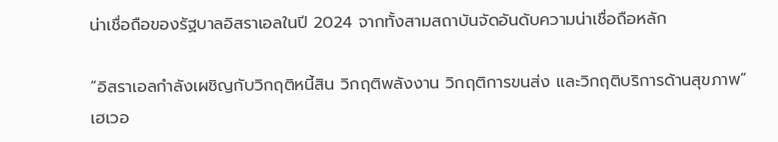น่าเชื่อถือของรัฐบาลอิสราเอลในปี 2024 จากทั้งสามสถาบันจัดอันดับความน่าเชื่อถือหลัก

“อิสราเอลกำลังเผชิญกับวิกฤติหนี้สิน วิกฤติพลังงาน วิกฤติการขนส่ง และวิกฤติบริการด้านสุขภาพ” เฮเวอ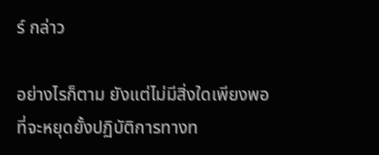ร์ กล่าว

อย่างไรก็ตาม ยังแต่ไม่มีสิ่งใดเพียงพอที่จะหยุดยั้งปฏิบัติการทางท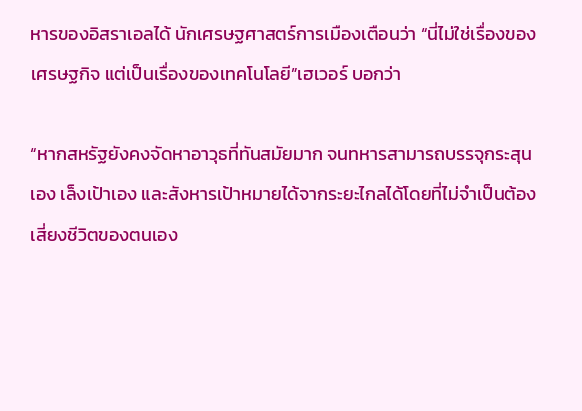หารของอิสราเอลได้ นักเศรษฐศาสตร์การเมืองเตือนว่า “นี่ไม่ใช่เรื่องของเศรษฐกิจ แต่เป็นเรื่องของเทคโนโลยี”เฮเวอร์ บอกว่า

“หากสหรัฐยังคงจัดหาอาวุธที่ทันสมัยมาก จนทหารสามารถบรรจุกระสุนเอง เล็งเป้าเอง และสังหารเป้าหมายได้จากระยะไกลได้โดยที่ไม่จำเป็นต้องเสี่ยงชีวิตของตนเอง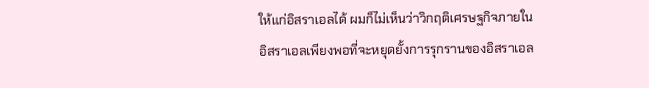ให้แก่อิสราเอลได้ ผมก็ไม่เห็นว่าวิกฤติเศรษฐกิจภายในอิสราเอลเพียงพอที่จะหยุดยั้งการรุกรานของอิสราเอล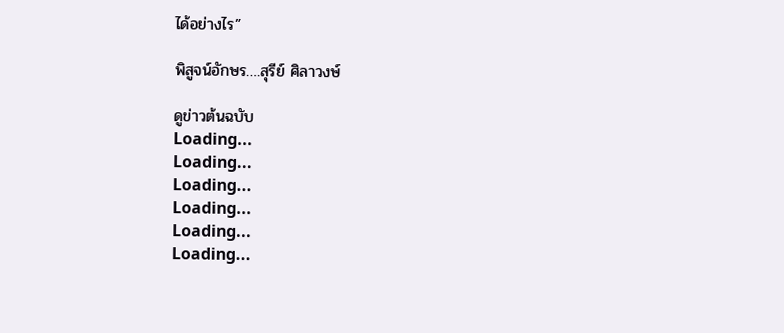ได้อย่างไร”

พิสูจน์อักษร….สุรีย์ ศิลาวงษ์

ดูข่าวต้นฉบับ
Loading...
Loading...
Loading...
Loading...
Loading...
Loading...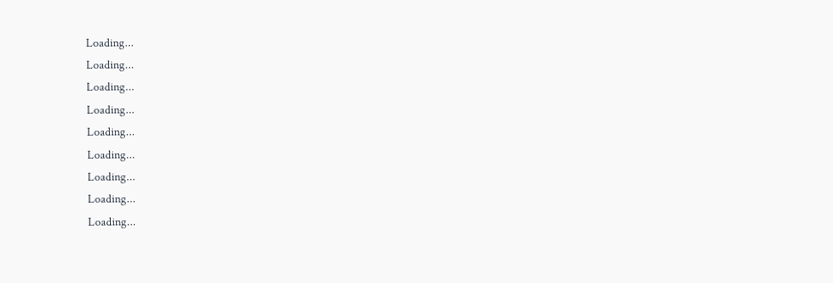Loading...
Loading...
Loading...
Loading...
Loading...
Loading...
Loading...
Loading...
Loading...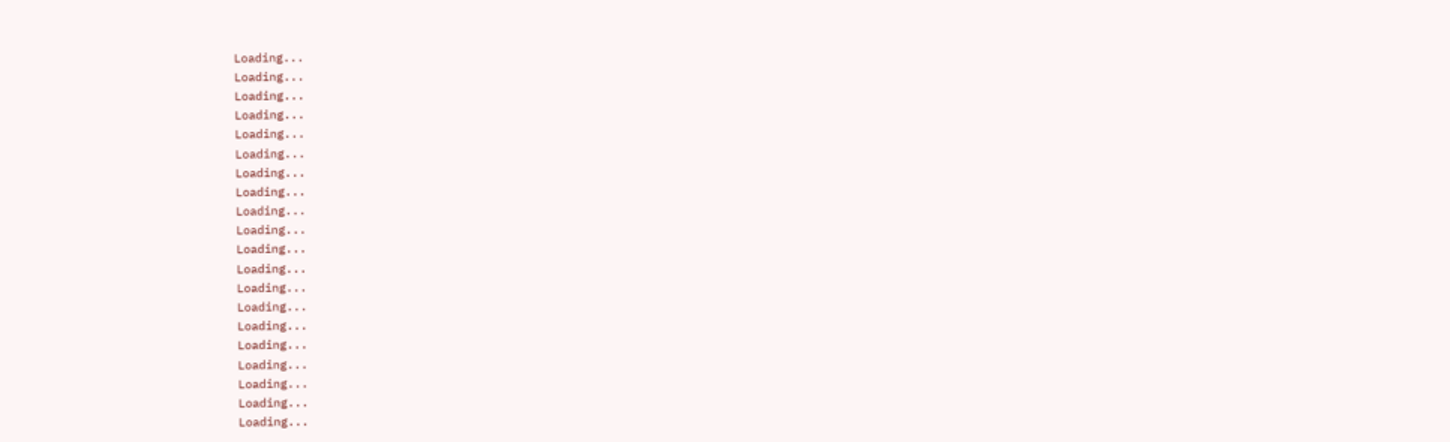Loading...
Loading...
Loading...
Loading...
Loading...
Loading...
Loading...
Loading...
Loading...
Loading...
Loading...
Loading...
Loading...
Loading...
Loading...
Loading...
Loading...
Loading...
Loading...
Loading...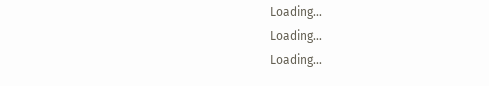Loading...
Loading...
Loading...